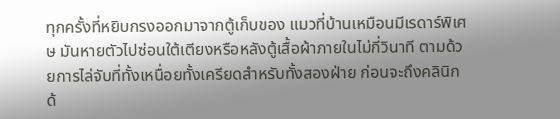ทุกครั้งที่หยิบกรงออกมาจากตู้เก็บของ แมวที่บ้านเหมือนมีเรดาร์พิเศษ มันหายตัวไปซ่อนใต้เตียงหรือหลังตู้เสื้อผ้าภายในไม่กี่วินาที ตามด้วยการไล่จับที่ทั้งเหนื่อยทั้งเครียดสำหรับทั้งสองฝ่าย ก่อนจะถึงคลินิกด้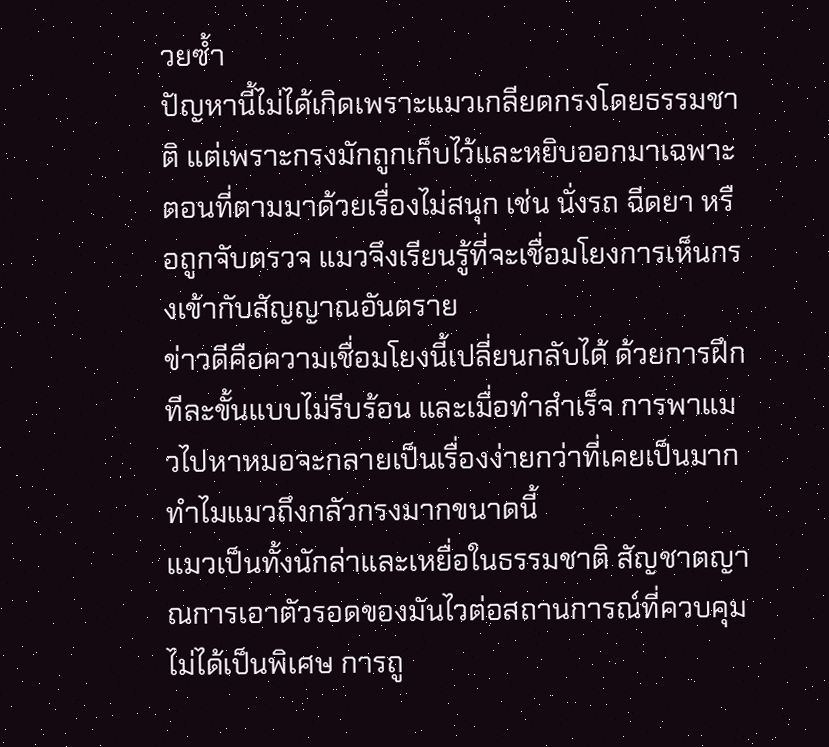วยซ้ำ
ปัญหานี้ไม่ได้เกิดเพราะแมวเกลียดกรงโดยธรรมชาติ แต่เพราะกรงมักถูกเก็บไว้และหยิบออกมาเฉพาะตอนที่ตามมาด้วยเรื่องไม่สนุก เช่น นั่งรถ ฉีดยา หรือถูกจับตรวจ แมวจึงเรียนรู้ที่จะเชื่อมโยงการเห็นกรงเข้ากับสัญญาณอันตราย
ข่าวดีคือความเชื่อมโยงนี้เปลี่ยนกลับได้ ด้วยการฝึกทีละขั้นแบบไม่รีบร้อน และเมื่อทำสำเร็จ การพาแมวไปหาหมอจะกลายเป็นเรื่องง่ายกว่าที่เคยเป็นมาก
ทำไมแมวถึงกลัวกรงมากขนาดนี้
แมวเป็นทั้งนักล่าและเหยื่อในธรรมชาติ สัญชาตญาณการเอาตัวรอดของมันไวต่อสถานการณ์ที่ควบคุมไม่ได้เป็นพิเศษ การถู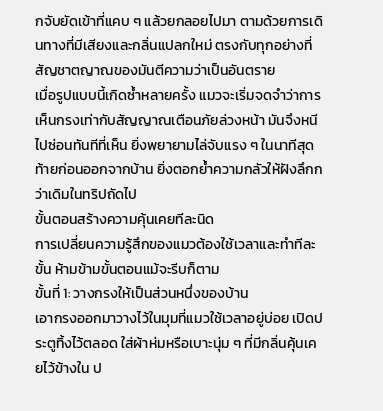กจับยัดเข้าที่แคบ ๆ แล้วยกลอยไปมา ตามด้วยการเดินทางที่มีเสียงและกลิ่นแปลกใหม่ ตรงกับทุกอย่างที่สัญชาตญาณของมันตีความว่าเป็นอันตราย
เมื่อรูปแบบนี้เกิดซ้ำหลายครั้ง แมวจะเริ่มจดจำว่าการเห็นกรงเท่ากับสัญญาณเตือนภัยล่วงหน้า มันจึงหนีไปซ่อนทันทีที่เห็น ยิ่งพยายามไล่จับแรง ๆ ในนาทีสุดท้ายก่อนออกจากบ้าน ยิ่งตอกย้ำความกลัวให้ฝังลึกกว่าเดิมในทริปถัดไป
ขั้นตอนสร้างความคุ้นเคยทีละนิด
การเปลี่ยนความรู้สึกของแมวต้องใช้เวลาและทำทีละขั้น ห้ามข้ามขั้นตอนแม้จะรีบก็ตาม
ขั้นที่ 1: วางกรงให้เป็นส่วนหนึ่งของบ้าน
เอากรงออกมาวางไว้ในมุมที่แมวใช้เวลาอยู่บ่อย เปิดประตูทิ้งไว้ตลอด ใส่ผ้าห่มหรือเบาะนุ่ม ๆ ที่มีกลิ่นคุ้นเคยไว้ข้างใน ป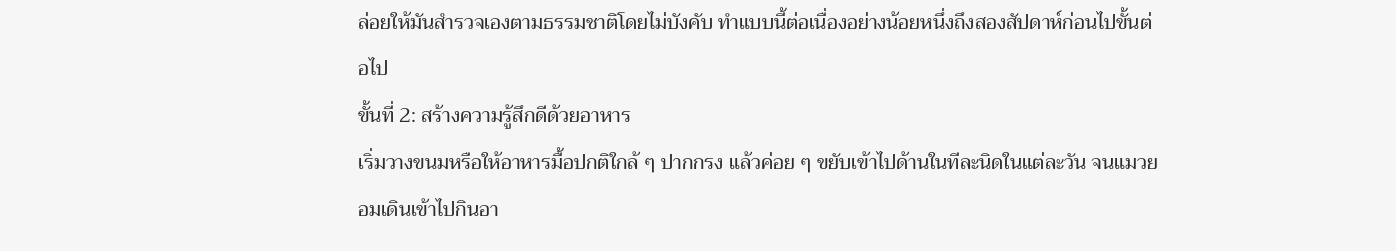ล่อยให้มันสำรวจเองตามธรรมชาติโดยไม่บังคับ ทำแบบนี้ต่อเนื่องอย่างน้อยหนึ่งถึงสองสัปดาห์ก่อนไปขั้นต่อไป
ขั้นที่ 2: สร้างความรู้สึกดีด้วยอาหาร
เริ่มวางขนมหรือให้อาหารมื้อปกติใกล้ ๆ ปากกรง แล้วค่อย ๆ ขยับเข้าไปด้านในทีละนิดในแต่ละวัน จนแมวยอมเดินเข้าไปกินอา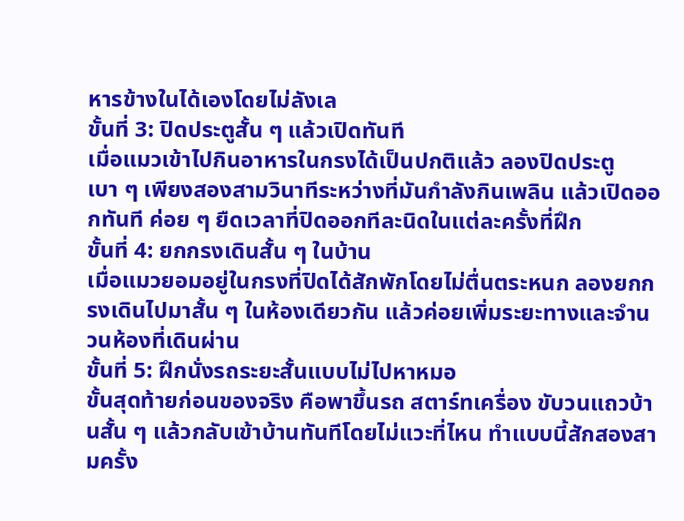หารข้างในได้เองโดยไม่ลังเล
ขั้นที่ 3: ปิดประตูสั้น ๆ แล้วเปิดทันที
เมื่อแมวเข้าไปกินอาหารในกรงได้เป็นปกติแล้ว ลองปิดประตูเบา ๆ เพียงสองสามวินาทีระหว่างที่มันกำลังกินเพลิน แล้วเปิดออกทันที ค่อย ๆ ยืดเวลาที่ปิดออกทีละนิดในแต่ละครั้งที่ฝึก
ขั้นที่ 4: ยกกรงเดินสั้น ๆ ในบ้าน
เมื่อแมวยอมอยู่ในกรงที่ปิดได้สักพักโดยไม่ตื่นตระหนก ลองยกกรงเดินไปมาสั้น ๆ ในห้องเดียวกัน แล้วค่อยเพิ่มระยะทางและจำนวนห้องที่เดินผ่าน
ขั้นที่ 5: ฝึกนั่งรถระยะสั้นแบบไม่ไปหาหมอ
ขั้นสุดท้ายก่อนของจริง คือพาขึ้นรถ สตาร์ทเครื่อง ขับวนแถวบ้านสั้น ๆ แล้วกลับเข้าบ้านทันทีโดยไม่แวะที่ไหน ทำแบบนี้สักสองสามครั้ง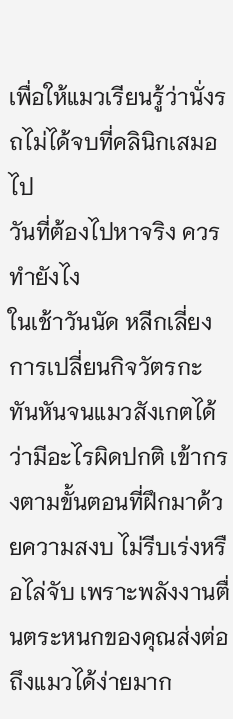เพื่อให้แมวเรียนรู้ว่านั่งรถไม่ได้จบที่คลินิกเสมอไป
วันที่ต้องไปหาจริง ควรทำยังไง
ในเช้าวันนัด หลีกเลี่ยงการเปลี่ยนกิจวัตรกะทันหันจนแมวสังเกตได้ว่ามีอะไรผิดปกติ เข้ากรงตามขั้นตอนที่ฝึกมาด้วยความสงบ ไม่รีบเร่งหรือไล่จับ เพราะพลังงานตื่นตระหนกของคุณส่งต่อถึงแมวได้ง่ายมาก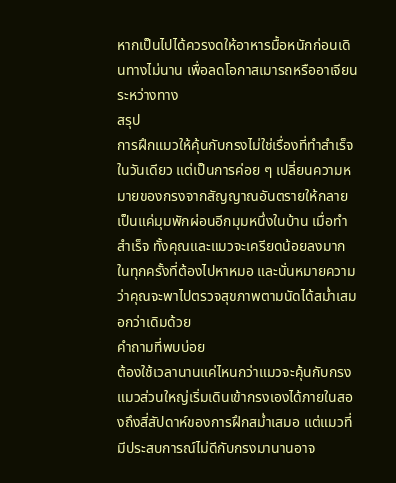หากเป็นไปได้ควรงดให้อาหารมื้อหนักก่อนเดินทางไม่นาน เพื่อลดโอกาสเมารถหรืออาเจียนระหว่างทาง
สรุป
การฝึกแมวให้คุ้นกับกรงไม่ใช่เรื่องที่ทำสำเร็จในวันเดียว แต่เป็นการค่อย ๆ เปลี่ยนความหมายของกรงจากสัญญาณอันตรายให้กลายเป็นแค่มุมพักผ่อนอีกมุมหนึ่งในบ้าน เมื่อทำสำเร็จ ทั้งคุณและแมวจะเครียดน้อยลงมากในทุกครั้งที่ต้องไปหาหมอ และนั่นหมายความว่าคุณจะพาไปตรวจสุขภาพตามนัดได้สม่ำเสมอกว่าเดิมด้วย
คำถามที่พบบ่อย
ต้องใช้เวลานานแค่ไหนกว่าแมวจะคุ้นกับกรง
แมวส่วนใหญ่เริ่มเดินเข้ากรงเองได้ภายในสองถึงสี่สัปดาห์ของการฝึกสม่ำเสมอ แต่แมวที่มีประสบการณ์ไม่ดีกับกรงมานานอาจ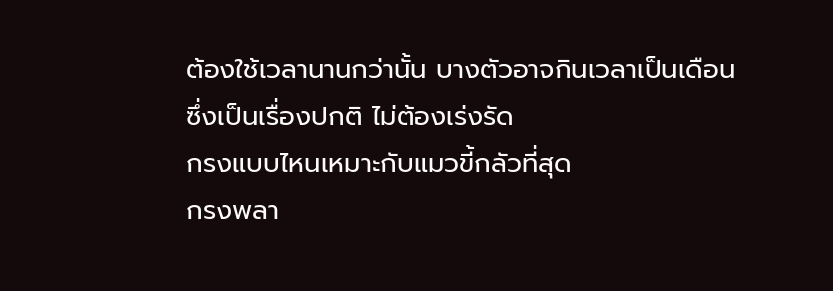ต้องใช้เวลานานกว่านั้น บางตัวอาจกินเวลาเป็นเดือน ซึ่งเป็นเรื่องปกติ ไม่ต้องเร่งรัด
กรงแบบไหนเหมาะกับแมวขี้กลัวที่สุด
กรงพลา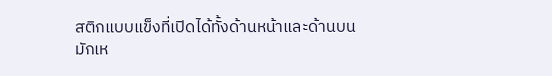สติกแบบแข็งที่เปิดได้ทั้งด้านหน้าและด้านบนมักเห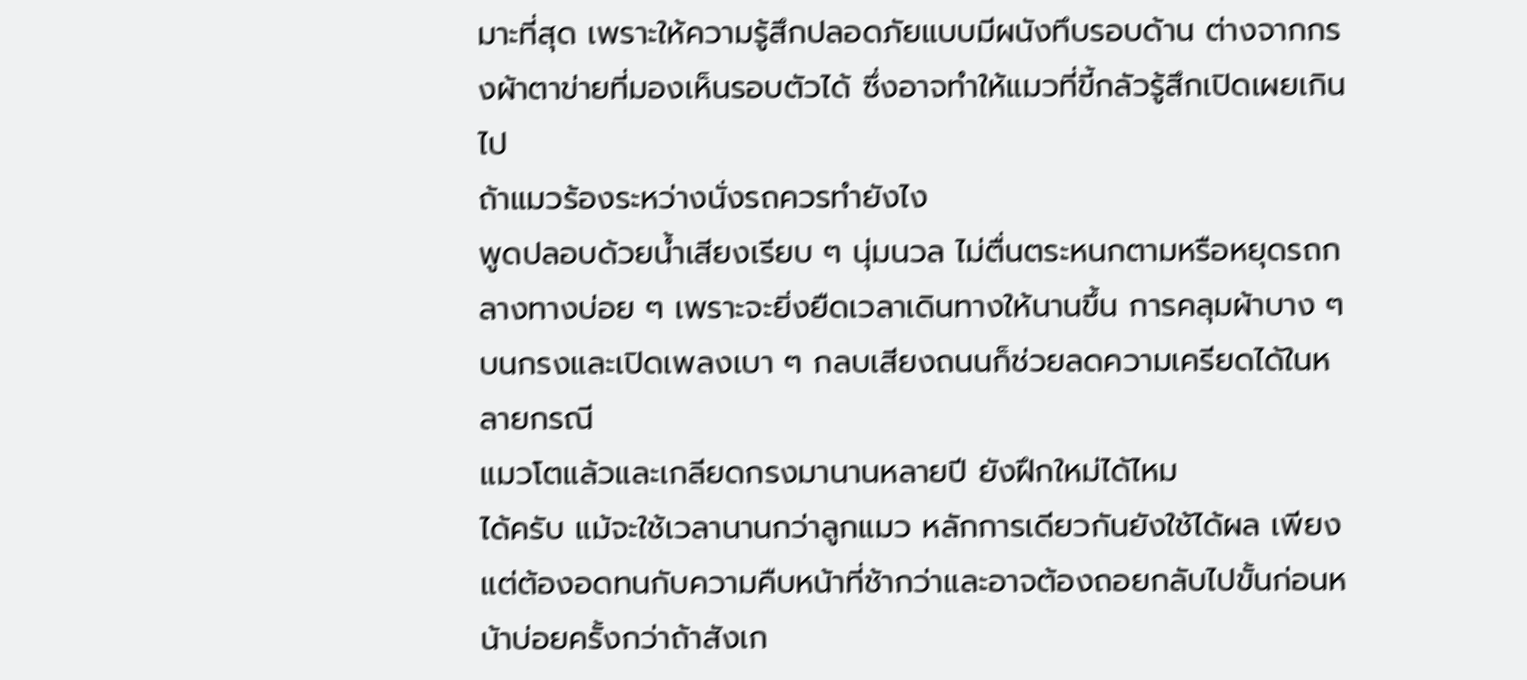มาะที่สุด เพราะให้ความรู้สึกปลอดภัยแบบมีผนังทึบรอบด้าน ต่างจากกรงผ้าตาข่ายที่มองเห็นรอบตัวได้ ซึ่งอาจทำให้แมวที่ขี้กลัวรู้สึกเปิดเผยเกินไป
ถ้าแมวร้องระหว่างนั่งรถควรทำยังไง
พูดปลอบด้วยน้ำเสียงเรียบ ๆ นุ่มนวล ไม่ตื่นตระหนกตามหรือหยุดรถกลางทางบ่อย ๆ เพราะจะยิ่งยืดเวลาเดินทางให้นานขึ้น การคลุมผ้าบาง ๆ บนกรงและเปิดเพลงเบา ๆ กลบเสียงถนนก็ช่วยลดความเครียดได้ในหลายกรณี
แมวโตแล้วและเกลียดกรงมานานหลายปี ยังฝึกใหม่ได้ไหม
ได้ครับ แม้จะใช้เวลานานกว่าลูกแมว หลักการเดียวกันยังใช้ได้ผล เพียงแต่ต้องอดทนกับความคืบหน้าที่ช้ากว่าและอาจต้องถอยกลับไปขั้นก่อนหน้าบ่อยครั้งกว่าถ้าสังเก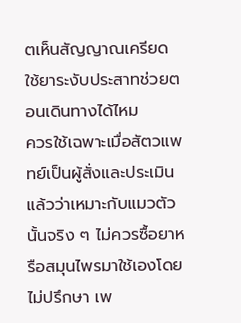ตเห็นสัญญาณเครียด
ใช้ยาระงับประสาทช่วยตอนเดินทางได้ไหม
ควรใช้เฉพาะเมื่อสัตวแพทย์เป็นผู้สั่งและประเมินแล้วว่าเหมาะกับแมวตัวนั้นจริง ๆ ไม่ควรซื้อยาหรือสมุนไพรมาใช้เองโดยไม่ปรึกษา เพ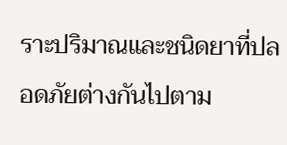ราะปริมาณและชนิดยาที่ปลอดภัยต่างกันไปตาม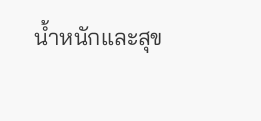น้ำหนักและสุข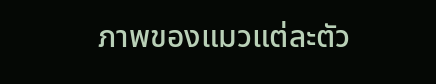ภาพของแมวแต่ละตัว